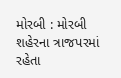મોરબી : મોરબી શહેરના ત્રાજપરમાં રહેતા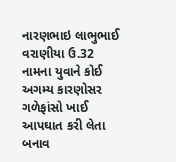નારણભાઇ લાભુભાઈ વરાણીયા ઉ.32 નામના યુવાને કોઈ અગમ્ય કારણોસર ગળેફાંસો ખાઈ આપઘાત કરી લેતા બનાવ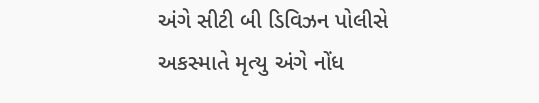અંગે સીટી બી ડિવિઝન પોલીસે અકસ્માતે મૃત્યુ અંગે નોંધ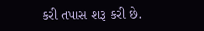કરી તપાસ શરૂ કરી છે.